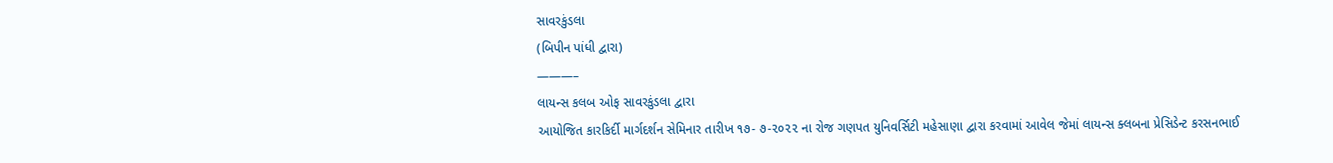સાવરકુંડલા
(બિપીન પાંધી દ્વારા)
———–
લાયન્સ કલબ ઓફ સાવરકુંડલા દ્વારા
આયોજિત કારકિર્દી માર્ગદર્શન સેમિનાર તારીખ ૧૭- ૭-૨૦૨૨ ના રોજ ગણપત યુનિવર્સિટી મહેસાણા દ્વારા કરવામાં આવેલ જેમાં લાયન્સ ક્લબના પ્રેસિડેન્ટ કરસનભાઈ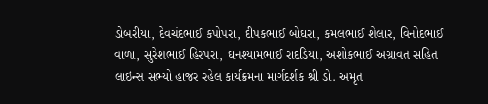ડોબરીયા, દેવચંદભાઈ કપોપરા, દીપકભાઈ બોઘરા, કમલભાઈ શેલાર, વિનોદભાઈ વાળા, સુરેશભાઈ હિરપરા, ઘનશ્યામભાઈ રાદડિયા, અશોકભાઈ અગ્રાવત સહિત લાઇન્સ સભ્યો હાજર રહેલ કાર્યક્રમના માર્ગદર્શક શ્રી ડો. અમૃત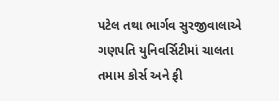પટેલ તથા ભાર્ગવ સુરજીવાલાએ ગણપતિ યુનિવર્સિટીમાં ચાલતા તમામ કોર્સ અને ફી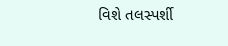વિશે તલસ્પર્શી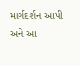માર્ગદર્શન આપી અને આ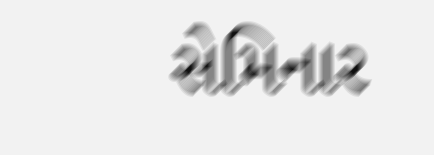સેમિનાર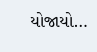યોજાયો…